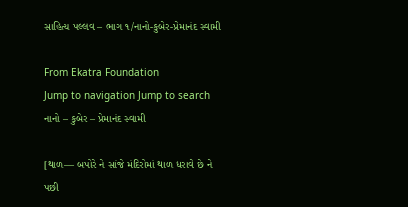સાહિત્ય પલ્લવ – ભાગ ૧/નાનો-કુબેર-પ્રેમાનંદ સ્વામી

From Ekatra Foundation
Jump to navigation Jump to search
નાનો – કુબેર – પ્રેમાનંદ સ્વામી

[થાળ— બપોરે ને સાંજે મંદિરોમાં થાળ ધરાવે છે ને પછી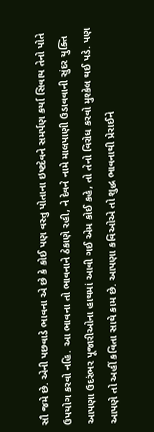સૌ જમે છે. એની પછવાડે ભાવના એ છે કે કોઈ પણ વસ્તુ પોતાના ઇષ્ટદેવને સમર્પણ કર્યા સિવાય તેનો પોતે ઉપયોગ કરવો નહિ. આ ભાવના તો ભાવનાને ઠેકાણે રહી, ને દેવને નામે માલપાણી ઉડાવવાની સુંદર યુક્તિ આપણા ઉદરંભર પૂજારીઓના હાથમાં આવી ગઈ એમ કોઈ કહે, તો તેનો વિરોધ કરવો મુશ્કેલ થઈ પડે. પણ આપણે તો અહીં કવિતા સાથે કામ છે. આપણા કવિઓએ તો શુદ્ધ ભાવનાથી પ્રેરાઈને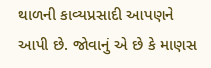થાળની કાવ્યપ્રસાદી આપણને આપી છે. જોવાનું એ છે કે માણસ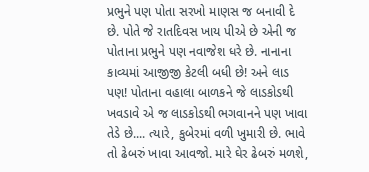પ્રભુને પણ પોતા સરખો માણસ જ બનાવી દે છે. પોતે જે રાતદિવસ ખાય પીએ છે એની જ પોતાના પ્રભુને પણ નવાજેશ ધરે છે. નાનાના કાવ્યમાં આજીજી કેટલી બધી છે! અને લાડ પણ! પોતાના વહાલા બાળકને જે લાડકોડથી ખવડાવે એ જ લાડકોડથી ભગવાનને પણ ખાવા તેડે છે.... ત્યારે, કુબેરમાં વળી ખુમારી છે. ભાવે તો ઢેબરું ખાવા આવજો. મારે ઘેર ઢેબરું મળશે,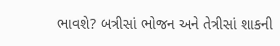ભાવશે? બત્રીસાં ભોજન અને તેત્રીસાં શાકની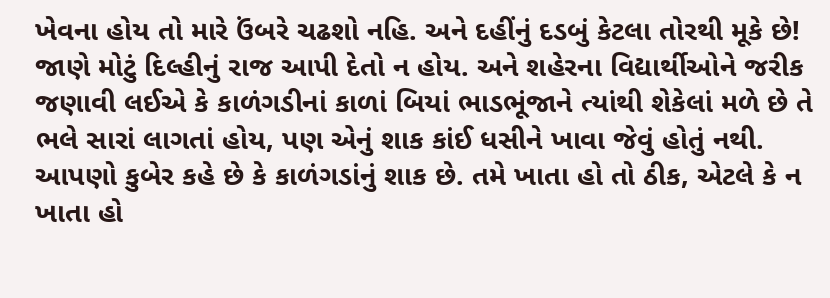ખેવના હોય તો મારે ઉંબરે ચઢશો નહિ. અને દહીંનું દડબું કેટલા તોરથી મૂકે છે! જાણે મોટું દિલ્હીનું રાજ આપી દેતો ન હોય. અને શહેરના વિદ્યાર્થીઓને જરીક જણાવી લઈએ કે કાળંગડીનાં કાળાં બિયાં ભાડભૂંજાને ત્યાંથી શેકેલાં મળે છે તે ભલે સારાં લાગતાં હોય, પણ એનું શાક કાંઈ ધસીને ખાવા જેવું હોતું નથી. આપણો કુબેર કહે છે કે કાળંગડાંનું શાક છે. તમે ખાતા હો તો ઠીક, એટલે કે ન ખાતા હો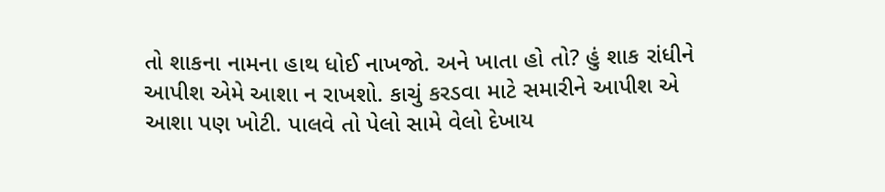તો શાકના નામના હાથ ધોઈ નાખજો. અને ખાતા હો તો? હું શાક રાંધીને આપીશ એમે આશા ન રાખશો. કાચું કરડવા માટે સમારીને આપીશ એ આશા પણ ખોટી. પાલવે તો પેલો સામે વેલો દેખાય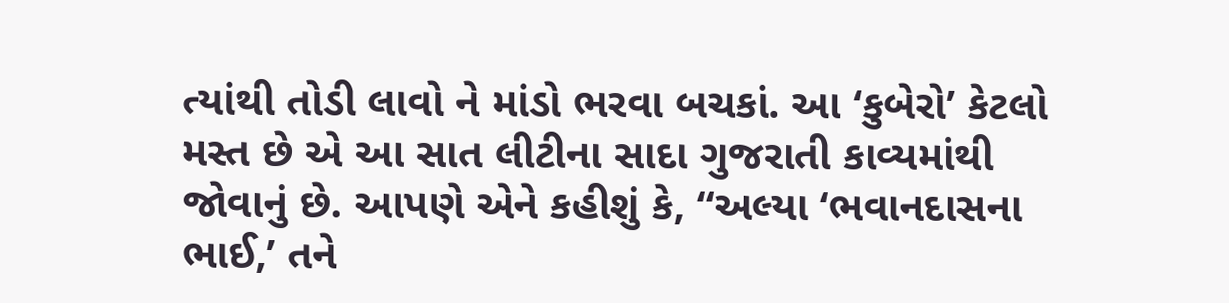ત્યાંથી તોડી લાવો ને માંડો ભરવા બચકાં. આ ‘કુબેરો’ કેટલો મસ્ત છે એ આ સાત લીટીના સાદા ગુજરાતી કાવ્યમાંથી જોવાનું છે. આપણે એને કહીશું કે, “અલ્યા ‘ભવાનદાસના ભાઈ,’ તને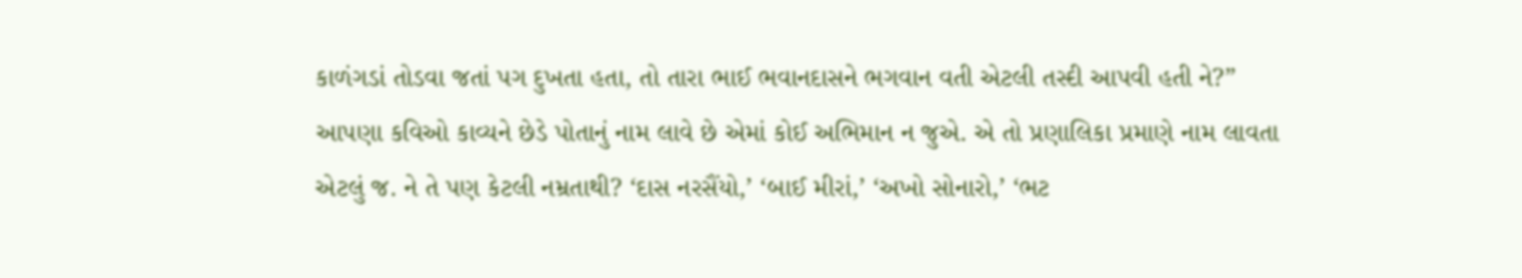કાળંગડાં તોડવા જતાં પગ દુખતા હતા, તો તારા ભાઈ ભવાનદાસને ભગવાન વતી એટલી તસ્દી આપવી હતી ને?” આપણા કવિઓ કાવ્યને છેડે પોતાનું નામ લાવે છે એમાં કોઈ અભિમાન ન જુએ. એ તો પ્રણાલિકા પ્રમાણે નામ લાવતા એટલું જ. ને તે પણ કેટલી નમ્રતાથી? ‘દાસ નરસૈંયો,’ ‘બાઈ મીરાં,’ ‘અખો સોનારો,’ ‘ભટ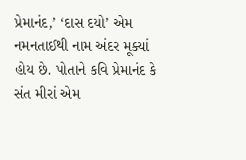પ્રેમાનંદ,’ ‘દાસ દયો’ એમ નમનતાઈથી નામ અંદર મૂક્યાં હોય છે. પોતાને કવિ પ્રેમાનંદ કે સંત મીરાં એમ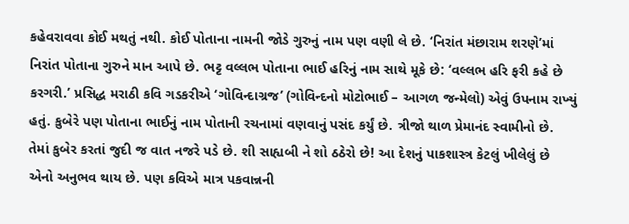કહેવરાવવા કોઈ મથતું નથી. કોઈ પોતાના નામની જોડે ગુરુનું નામ પણ વણી લે છે. ‘નિરાંત મંછારામ શરણે’માં નિરાંત પોતાના ગુરુને માન આપે છે. ભટ્ટ વલ્લભ પોતાના ભાઈ હરિનું નામ સાથે મૂકે છે: ‘વલ્લભ હરિ ફરી કહે છે કરગરી.’ પ્રસિદ્ધ મરાઠી કવિ ગડકરીએ ‘ગોવિન્દાગ્રજ’ (ગોવિન્દનો મોટોભાઈ – આગળ જન્મેલો) એવું ઉપનામ રાખ્યું હતું. કુબેરે પણ પોતાના ભાઈનું નામ પોતાની રચનામાં વણવાનું પસંદ કર્યું છે. ત્રીજો થાળ પ્રેમાનંદ સ્વામીનો છે. તેમાં કુબેર કરતાં જુદી જ વાત નજરે પડે છે. શી સાહ્યબી ને શો ઠઠેરો છે! આ દેશનું પાકશાસ્ત્ર કેટલું ખીલેલું છે એનો અનુભવ થાય છે. પણ કવિએ માત્ર પકવાન્નની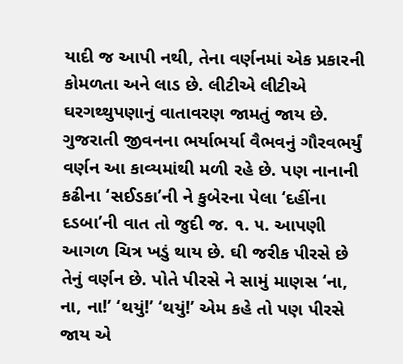યાદી જ આપી નથી, તેના વર્ણનમાં એક પ્રકારની કોમળતા અને લાડ છે. લીટીએ લીટીએ ઘરગથ્થુપણાનું વાતાવરણ જામતું જાય છે. ગુજરાતી જીવનના ભર્યાભર્યા વૈભવનું ગૌરવભર્યું વર્ણન આ કાવ્યમાંથી મળી રહે છે. પણ નાનાની કઢીના ‘સઈડકા’ની ને કુબેરના પેલા ‘દહીંના દડબા’ની વાત તો જુદી જ. ૧. ૫. આપણી આગળ ચિત્ર ખડું થાય છે. ઘી જરીક પીરસે છે તેનું વર્ણન છે. પોતે પીરસે ને સામું માણસ ‘ના, ના, ના!’ ‘થયું!’ ‘થયું!’ એમ કહે તો પણ પીરસે જાય એ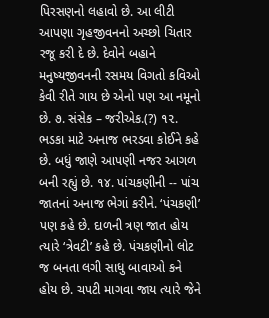પિરસણનો લહાવો છે. આ લીટી આપણા ગૃહજીવનનો અચ્છો ચિતાર રજૂ કરી દે છે. દેવોને બહાને મનુષ્યજીવનની રસમય વિગતો કવિઓ કેવી રીતે ગાય છે એનો પણ આ નમૂનો છે. ૭. સંસેક – જરીએક.(?) ૧૨. ભડકા માટે અનાજ ભરડવા કોઈને કહે છે. બધું જાણે આપણી નજર આગળ બની રહ્યું છે. ૧૪. પાંચકણીની -- પાંચ જાતનાં અનાજ ભેગાં કરીને. ‘પંચકણી’ પણ કહે છે. દાળની ત્રણ જાત હોય ત્યારે ‘ત્રેવટી’ કહે છે. પંચકણીનો લોટ જ બનતા લગી સાધુ બાવાઓ કને હોય છે. ચપટી માગવા જાય ત્યારે જેને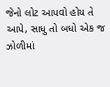જેનો લોટ આપવો હોય તે આપે, સાધુ તો બધો એક જ ઝોળીમાં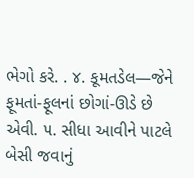ભેગો કરે. . ૪. કૂમતડેલ—જેને ફૂમતાં-ફૂલનાં છોગાં-ઊડે છે એવી. ૫. સીધા આવીને પાટલે બેસી જવાનું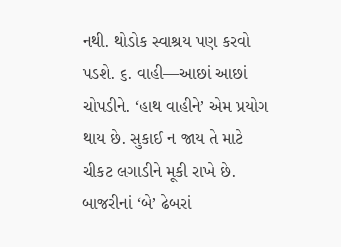નથી. થોડોક સ્વાશ્રય પણ કરવો પડશે. ૬. વાહી—આછાં આછાં ચોપડીને. ‘હાથ વાહીને’ એમ પ્રયોગ થાય છે. સુકાઈ ન જાય તે માટે ચીકટ લગાડીને મૂકી રાખે છે. બાજરીનાં ‘બે’ ઢેબરાં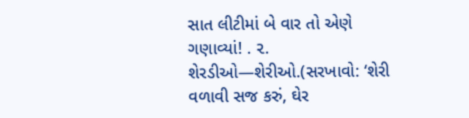સાત લીટીમાં બે વાર તો એણે ગણાવ્યાં! . ૨. શેરડીઓ—શેરીઓ.(સરખાવો: ‘શેરી વળાવી સજ કરું, ઘેર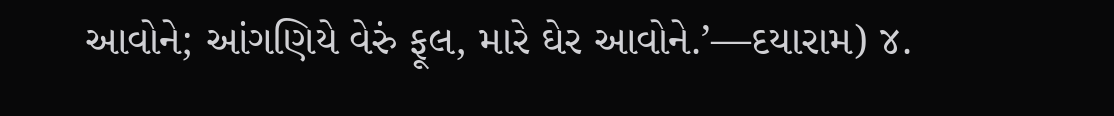આવોને; આંગણિયે વેરું ફૂલ, મારે ઘેર આવોને.’—દયારામ) ૪.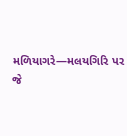મળિયાગરે—મલયગિરિ પર જે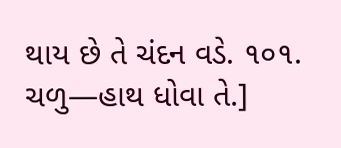થાય છે તે ચંદન વડે. ૧૦૧. ચળુ—હાથ ધોવા તે.]